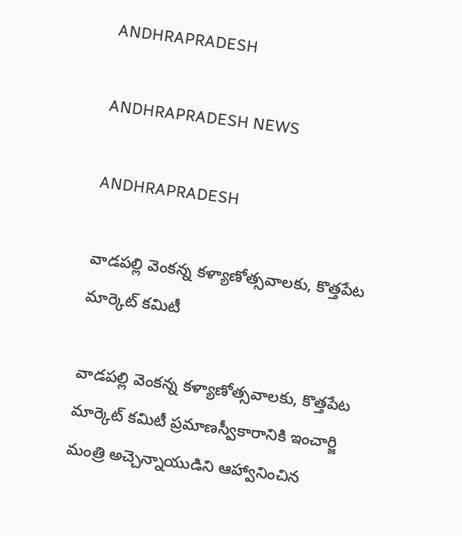ANDHRAPRADESH

ANDHRAPRADESH NEWS

ANDHRAPRADESH

వాడపల్లి వెంకన్న కళ్యాణోత్సవాలకు, కొత్తపేట మార్కెట్ కమిటీ

వాడపల్లి వెంకన్న కళ్యాణోత్సవాలకు, కొత్తపేట మార్కెట్ కమిటీ ప్రమాణస్వీకారానికి ఇంచార్జి మంత్రి అచ్చెన్నాయుడిని ఆహ్వానించిన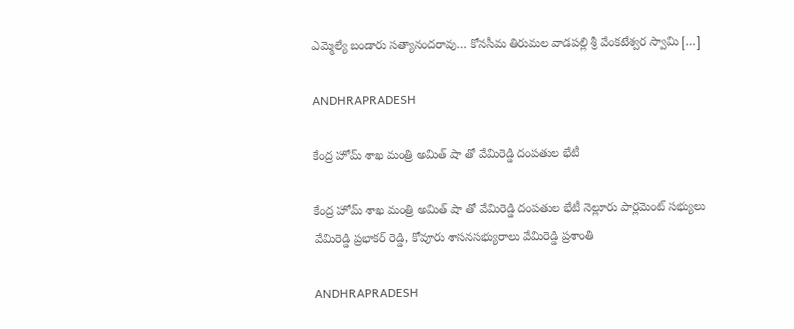ఎమ్మెల్యే బండారు సత్యానందరావు… కోనసీమ తిరుమల వాడపల్లి శ్రీ వేంకటేశ్వర స్వామి […]

ANDHRAPRADESH

కేంద్ర హోమ్ శాఖ మంత్రి అమిత్ షా తో వేమిరెడ్డి దంపతుల భేటీ

కేంద్ర హోమ్ శాఖ మంత్రి అమిత్ షా తో వేమిరెడ్డి దంపతుల భేటీ నెల్లూరు పార్లమెంట్ సభ్యులు వేమిరెడ్డి ప్రభాకర్ రెడ్డి, కోవూరు శాసనసభ్యురాలు వేమిరెడ్డి ప్రశాంతి

ANDHRAPRADESH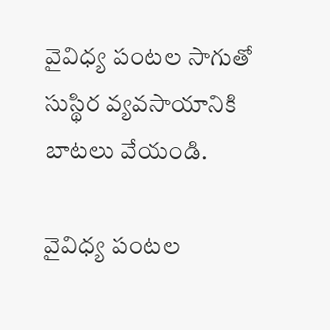వైవిధ్య పంటల సాగుతో సుస్థిర వ్యవసాయానికి బాటలు వేయండి.

వైవిధ్య పంటల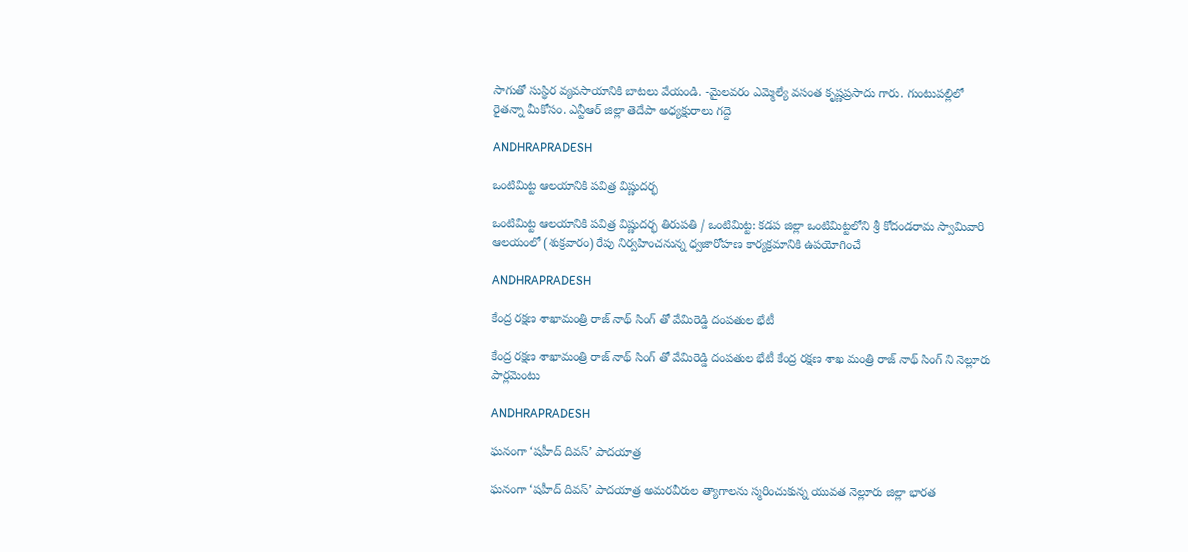సాగుతో సుస్థిర వ్యవసాయానికి బాటలు వేయండి. -మైలవరం ఎమ్మెల్యే వసంత కృష్ణప్రసాదు గారు. గుంటుపల్లిలో రైతన్నా మీకోసం. ఎన్టీఆర్ జిల్లా తెదేపా అధ్యక్షురాలు గద్దె

ANDHRAPRADESH

ఒంటిమిట్ట ఆలయానికి పవిత్ర విష్ణుదర్భ

ఒంటిమిట్ట ఆలయానికి పవిత్ర విష్ణుదర్భ తిరుపతి / ఒంటిమిట్ట: కడప జిల్లా ఒంటిమిట్టలోని శ్రీ కోదండరామ స్వామివారి ఆలయంలో (శుక్రవారం) రేపు నిర్వహించనున్న ధ్వజారోహణ కార్యక్రమానికి ఉపయోగించే

ANDHRAPRADESH

కేంద్ర రక్షణ శాఖామంత్రి రాజ్ నాథ్ సింగ్ తో వేమిరెడ్డి దంపతుల భేటీ

కేంద్ర రక్షణ శాఖామంత్రి రాజ్ నాథ్ సింగ్ తో వేమిరెడ్డి దంపతుల భేటీ కేంద్ర రక్షణ శాఖ మంత్రి రాజ్ నాథ్ సింగ్ ని నెల్లూరు పార్లమెంటు

ANDHRAPRADESH

ఘనంగా ‘షహీద్ దివస్’ పాదయాత్ర

ఘనంగా ‘షహీద్ దివస్’ పాదయాత్ర అమరవీరుల త్యాగాలను స్మరించుకున్న యువత నెల్లూరు జిల్లా భారత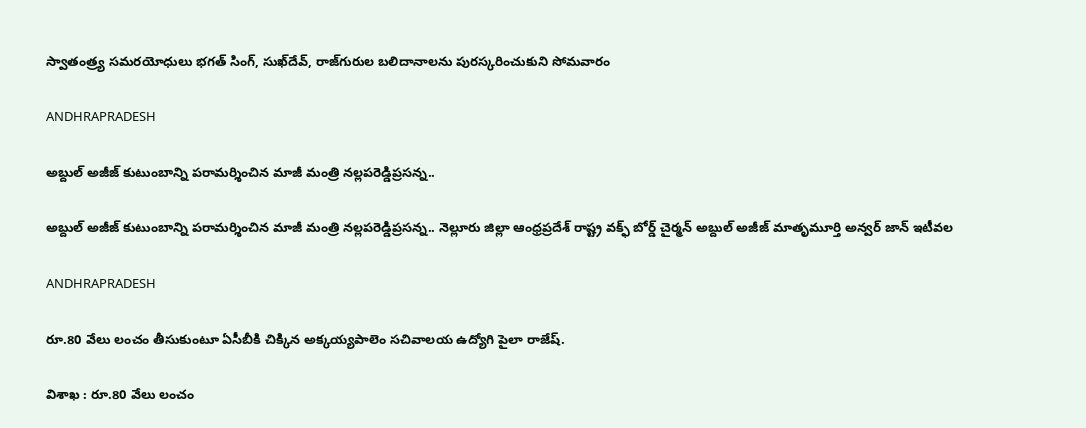స్వాతంత్ర్య సమరయోధులు భగత్ సింగ్, సుఖ్‌దేవ్, రాజ్‌గురుల బలిదానాలను పురస్కరించుకుని సోమవారం

ANDHRAPRADESH

అబ్దుల్ అజీజ్ కుటుంబాన్ని పరామర్శించిన మాజీ మంత్రి నల్లపరెడ్డిప్రసన్న..

అబ్దుల్ అజీజ్ కుటుంబాన్ని పరామర్శించిన మాజీ మంత్రి నల్లపరెడ్డిప్రసన్న.. నెల్లూరు జిల్లా ఆంధ్రప్రదేశ్ రాష్ట్ర వక్ఫ్ బోర్డ్ చైర్మన్ అబ్దుల్ అజీజ్ మాతృమూర్తి అన్వర్ జాన్ ఇటీవల

ANDHRAPRADESH

రూ.80 వేలు లంచం తీసుకుంటూ ఏసీబీకి చిక్కిన అక్కయ్యపాలెం సచివాలయ ఉద్యోగి పైలా రాజేష్.

విశాఖ : రూ.80 వేలు లంచం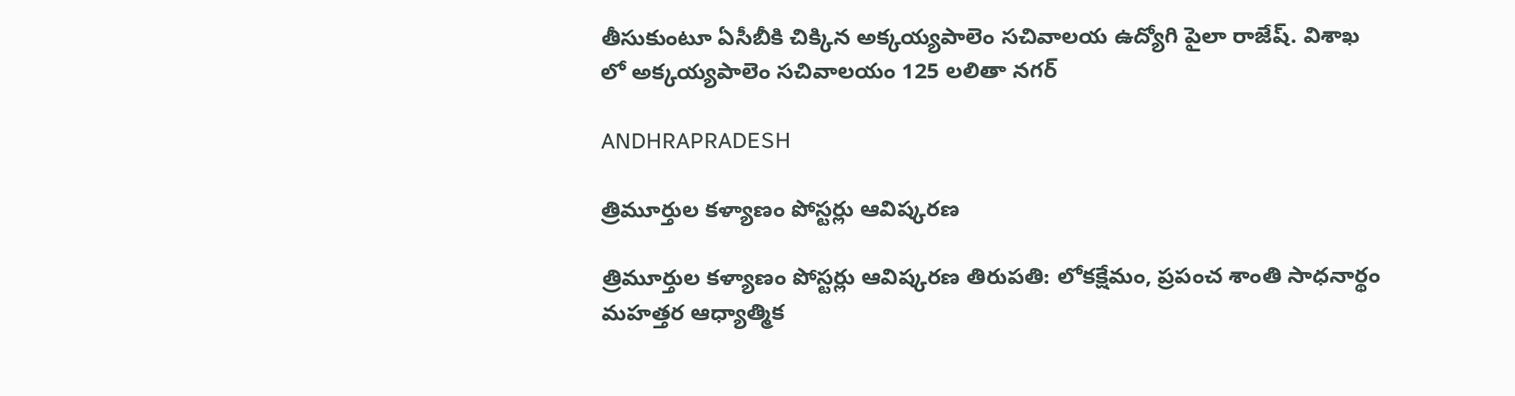తీసుకుంటూ ఏసీబీకి చిక్కిన అక్కయ్యపాలెం సచివాలయ ఉద్యోగి పైలా రాజేష్. విశాఖ లో అక్కయ్యపాలెం సచివాలయం 125 లలితా నగర్

ANDHRAPRADESH

త్రిమూర్తుల కళ్యాణం పోస్టర్లు ఆవిష్కరణ

త్రిమూర్తుల కళ్యాణం పోస్టర్లు ఆవిష్కరణ తిరుపతి: లోకక్షేమం, ప్రపంచ శాంతి సాధనార్థం మహత్తర ఆధ్యాత్మిక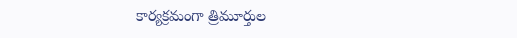కార్యక్రమంగా త్రిమూర్తుల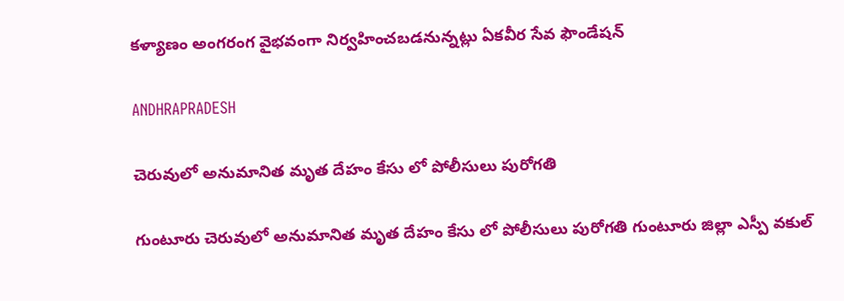కళ్యాణం అంగరంగ వైభవంగా నిర్వహించబడనున్నట్లు ఏకవీర సేవ ఫౌండేషన్

ANDHRAPRADESH

చెరువులో అనుమానిత మృత దేహం కేసు లో పోలీసులు పురోగతి

గుంటూరు చెరువులో అనుమానిత మృత దేహం కేసు లో పోలీసులు పురోగతి గుంటూరు జిల్లా ఎస్పీ వకుల్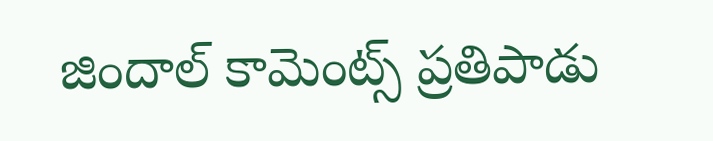జిందాల్ కామెంట్స్ ప్రతిపాడు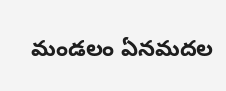మండలం ఏనమదల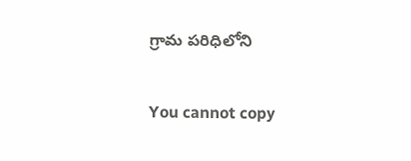గ్రామ పరిధిలోని

You cannot copy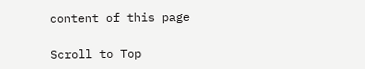content of this page

Scroll to Top